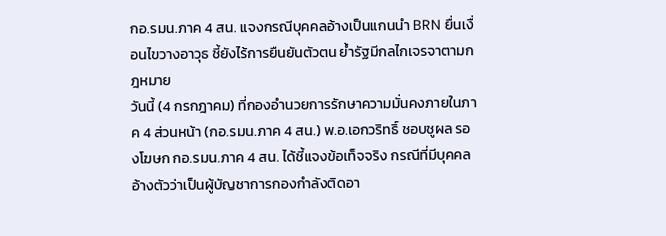กอ.รมน.ภาค 4 สน. แจงกรณีบุคคลอ้างเป็นแกนนำ BRN ยื่นเงื่อนไขวางอาวุธ ชี้ยังไร้การยืนยันตัวตน ย้ำรัฐมีกลไกเจรจาตามกฎหมาย
วันนี้ (4 กรกฎาคม) ที่กองอำนวยการรักษาความมั่นคงภายในภาค 4 ส่วนหน้า (กอ.รมน.ภาค 4 สน.) พ.อ.เอกวริทธิ์ ชอบชูผล รองโฆษก กอ.รมน.ภาค 4 สน. ได้ชี้แจงข้อเท็จจริง กรณีที่มีบุคคลอ้างตัวว่าเป็นผู้บัญชาการกองกำลังติดอา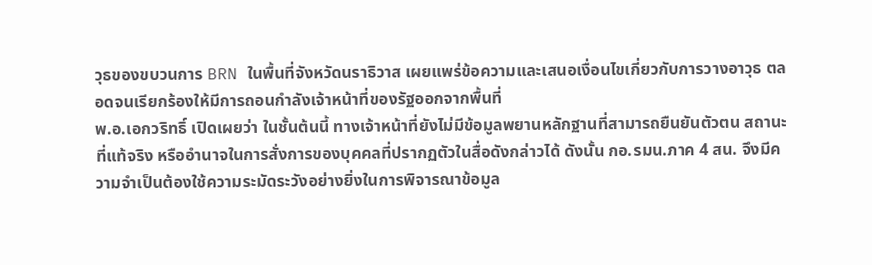วุธของขบวนการ BRN ในพื้นที่จังหวัดนราธิวาส เผยแพร่ข้อความและเสนอเงื่อนไขเกี่ยวกับการวางอาวุธ ตลอดจนเรียกร้องให้มีการถอนกำลังเจ้าหน้าที่ของรัฐออกจากพื้นที่
พ.อ.เอกวริทธิ์ เปิดเผยว่า ในชั้นต้นนี้ ทางเจ้าหน้าที่ยังไม่มีข้อมูลพยานหลักฐานที่สามารถยืนยันตัวตน สถานะที่แท้จริง หรืออำนาจในการสั่งการของบุคคลที่ปรากฏตัวในสื่อดังกล่าวได้ ดังนั้น กอ.รมน.ภาค 4 สน. จึงมีความจำเป็นต้องใช้ความระมัดระวังอย่างยิ่งในการพิจารณาข้อมูล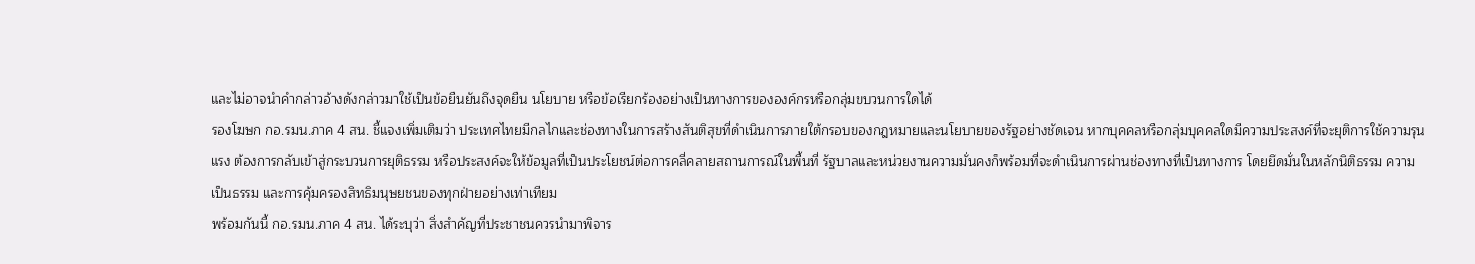และไม่อาจนำคำกล่าวอ้างดังกล่าวมาใช้เป็นข้อยืนยันถึงจุดยืน นโยบาย หรือข้อเรียกร้องอย่างเป็นทางการขององค์กรหรือกลุ่มขบวนการใดได้
รองโฆษก กอ.รมน.ภาค 4 สน. ชี้แจงเพิ่มเติมว่า ประเทศไทยมีกลไกและช่องทางในการสร้างสันติสุขที่ดำเนินการภายใต้กรอบของกฎหมายและนโยบายของรัฐอย่างชัดเจน หากบุคคลหรือกลุ่มบุคคลใดมีความประสงค์ที่จะยุติการใช้ความรุนแรง ต้องการกลับเข้าสู่กระบวนการยุติธรรม หรือประสงค์จะให้ข้อมูลที่เป็นประโยชน์ต่อการคลี่คลายสถานการณ์ในพื้นที่ รัฐบาลและหน่วยงานความมั่นคงก็พร้อมที่จะดำเนินการผ่านช่องทางที่เป็นทางการ โดยยึดมั่นในหลักนิติธรรม ความเป็นธรรม และการคุ้มครองสิทธิมนุษยชนของทุกฝ่ายอย่างเท่าเทียม
พร้อมกันนี้ กอ.รมน.ภาค 4 สน. ได้ระบุว่า สิ่งสำคัญที่ประชาชนควรนำมาพิจาร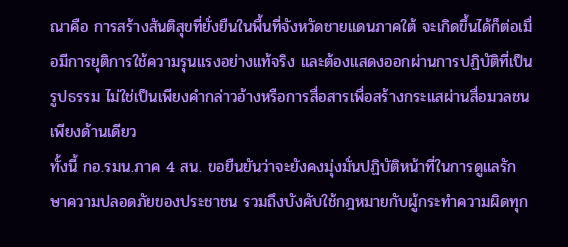ณาคือ การสร้างสันติสุขที่ยั่งยืนในพื้นที่จังหวัดชายแดนภาคใต้ จะเกิดขึ้นได้ก็ต่อเมื่อมีการยุติการใช้ความรุนแรงอย่างแท้จริง และต้องแสดงออกผ่านการปฏิบัติที่เป็นรูปธรรม ไม่ใช่เป็นเพียงคำกล่าวอ้างหรือการสื่อสารเพื่อสร้างกระแสผ่านสื่อมวลชนเพียงด้านเดียว
ทั้งนี้ กอ.รมน.ภาค 4 สน. ขอยืนยันว่าจะยังคงมุ่งมั่นปฏิบัติหน้าที่ในการดูแลรักษาความปลอดภัยของประชาชน รวมถึงบังคับใช้กฎหมายกับผู้กระทำความผิดทุก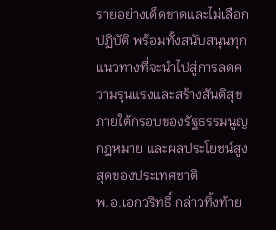รายอย่างเด็ดขาดและไม่เลือกปฏิบัติ พร้อมทั้งสนับสนุนทุกแนวทางที่จะนำไปสู่การลดความรุนแรงและสร้างสันติสุข ภายใต้กรอบของรัฐธรรมนูญ กฎหมาย และผลประโยชน์สูงสุดของประเทศชาติ
พ.อ.เอกวริทธิ์ กล่าวทิ้งท้าย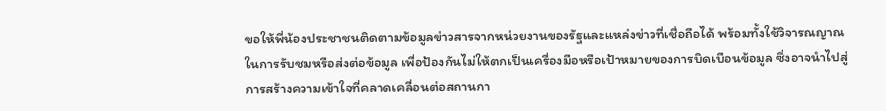ขอให้พี่น้องประชาชนติดตามข้อมูลข่าวสารจากหน่วยงานของรัฐและแหล่งข่าวที่เชื่อถือได้ พร้อมทั้งใช้วิจารณญาณในการรับชมหรือส่งต่อข้อมูล เพื่อป้องกันไม่ให้ตกเป็นเครื่องมือหรือเป้าหมายของการบิดเบือนข้อมูล ซึ่งอาจนำไปสู่การสร้างความเข้าใจที่คลาดเคลื่อนต่อสถานกา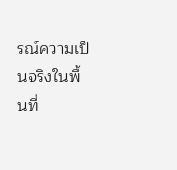รณ์ความเป็นจริงในพื้นที่